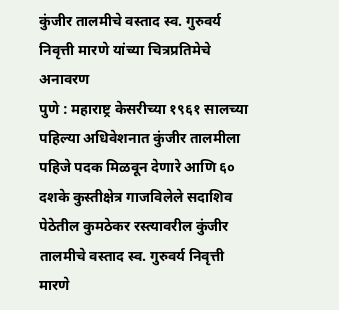कुंजीर तालमीचे वस्ताद स्व. गुरुवर्य निवृत्ती मारणे यांच्या चित्रप्रतिमेचे अनावरण
पुणे : महाराष्ट्र केसरीच्या १९६१ सालच्या पहिल्या अधिवेशनात कुंजीर तालमीला पहिजे पदक मिळवून देणारे आणि ६० दशके कुस्तीक्षेत्र गाजविलेले सदाशिव पेठेतील कुमठेकर रस्त्यावरील कुंजीर तालमीचे वस्ताद स्व. गुरुवर्य निवृत्ती मारणे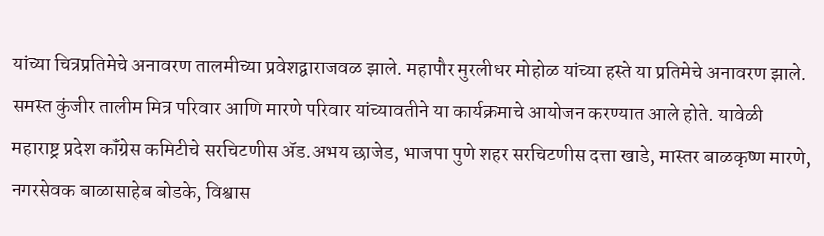यांच्या चित्रप्रतिमेचे अनावरण तालमीच्या प्रवेशद्वाराजवळ झाले. महापौर मुरलीधर मोहोळ यांच्या हस्ते या प्रतिमेचे अनावरण झाले.
समस्त कुंजीर तालीम मित्र परिवार आणि मारणे परिवार यांच्यावतीने या कार्यक्रमाचे आयोजन करण्यात आले होते. यावेळी महाराष्ट्र प्रदेश कॉंग्रेस कमिटीचे सरचिटणीस ॲड.अभय छाजेड, भाजपा पुणे शहर सरचिटणीस दत्ता खाडे, मास्तर बाळकृष्ण मारणे, नगरसेवक बाळासाहेब बोडके, विश्वास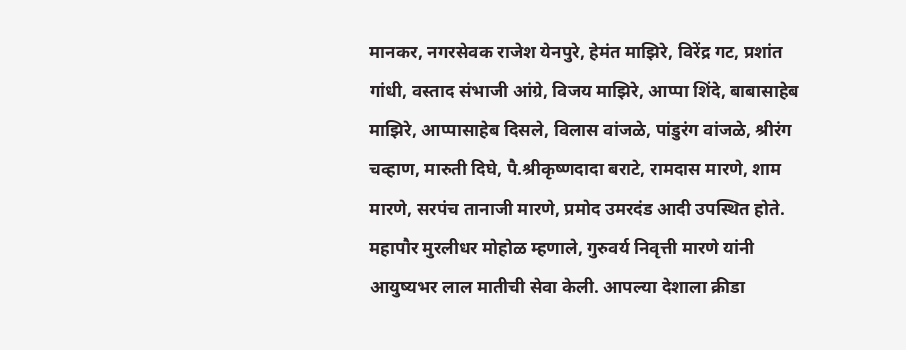मानकर, नगरसेवक राजेश येनपुरे, हेमंत माझिरे, विरेंद्र गट, प्रशांत गांधी, वस्ताद संभाजी आंग्रे, विजय माझिरे, आप्पा शिंदे, बाबासाहेब माझिरे, आप्पासाहेब दिसले, विलास वांजळे, पांडुरंग वांजळे, श्रीरंग चव्हाण, मारुती दिघे, पै.श्रीकृष्णदादा बराटे, रामदास मारणे, शाम मारणे, सरपंच तानाजी मारणे, प्रमोद उमरदंड आदी उपस्थित होते.
महापौर मुरलीधर मोहोळ म्हणाले, गुरुवर्य निवृत्ती मारणे यांनी आयुष्यभर लाल मातीची सेवा केली. आपल्या देशाला क्रीडा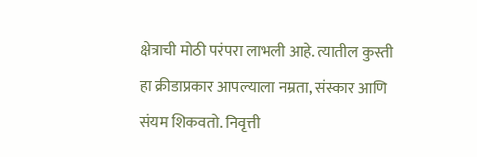क्षेत्राची मोठी परंपरा लाभली आहे. त्यातील कुस्ती हा क्रीडाप्रकार आपल्याला नम्रता, संस्कार आणि संयम शिकवतो. निवृत्ती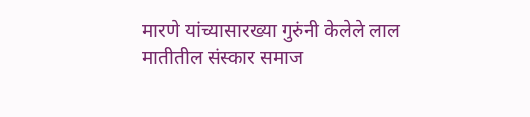मारणे यांच्यासारख्या गुरुंनी केलेले लाल मातीतील संस्कार समाज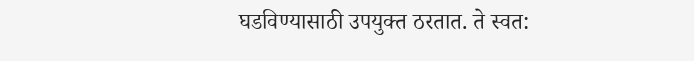घडविण्यासाठी उपयुक्त ठरतात. ते स्वत: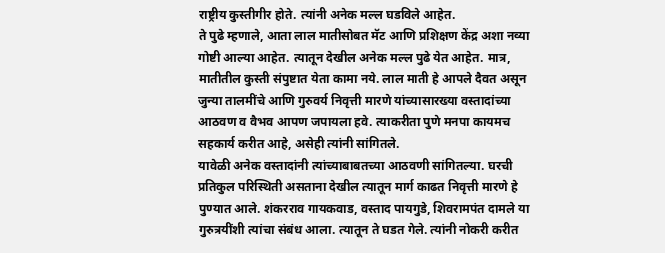राष्ट्रीय कुस्तीगीर होते. त्यांनी अनेक मल्ल घडविले आहेत.
ते पुढे म्हणाले, आता लाल मातीसोबत मॅट आणि प्रशिक्षण केंद्र अशा नव्या गोष्टी आल्या आहेत. त्यातून देखील अनेक मल्ल पुढे येत आहेत. मात्र, मातीतील कुस्ती संपुष्टात येता कामा नये. लाल माती हे आपले दैवत असून जुन्या तालमींचे आणि गुरुवर्य निवृत्ती मारणे यांच्यासारख्या वस्तादांच्या आठवण व वैभव आपण जपायला हवे. त्याकरीता पुणे मनपा कायमच सहकार्य करीत आहे, असेही त्यांनी सांगितले.
यावेळी अनेक वस्तादांनी त्यांच्याबाबतच्या आठवणी सांगितल्या. घरची प्रतिकुल परिस्थिती असताना देखील त्यातून मार्ग काढत निवृत्ती मारणे हे पुण्यात आले. शंकरराव गायकवाड, वस्ताद पायगुडे, शिवरामपंत दामले या गुरुत्रयींशी त्यांचा संबंध आला. त्यातून ते घडत गेले. त्यांनी नोकरी करीत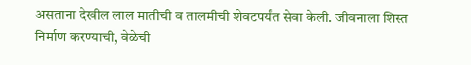असताना देखील लाल मातीची व तालमीची शेवटपर्यंत सेवा केली. जीवनाला शिस्त निर्माण करण्याची, वेळेची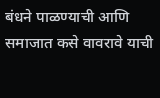बंधने पाळण्याची आणि समाजात कसे वावरावे याची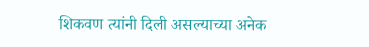शिकवण त्यांनी दिली असल्याच्या अनेक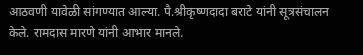आठवणी यावेळी सांगण्यात आल्या. पै.श्रीकृष्णदादा बराटे यांनी सूत्रसंचालन केले. रामदास मारणे यांनी आभार मानले.